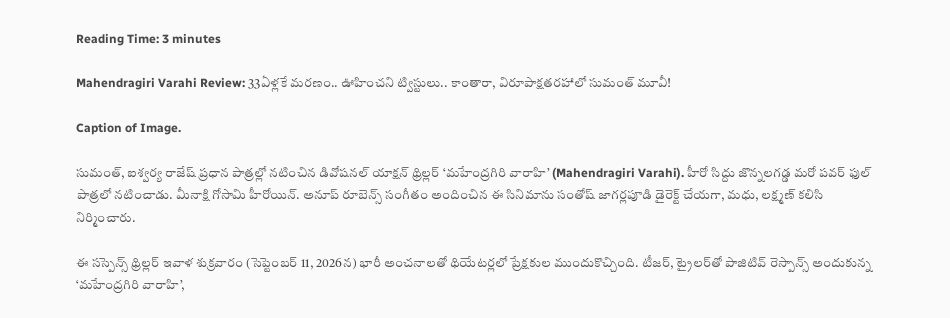Reading Time: 3 minutes

Mahendragiri Varahi Review: 33ఏళ్లకే మరణం.. ఊహించని ట్విస్టులు.. కాంతారా, విరూపాక్షతరహాలో సుమంత్ మూవీ!

Caption of Image.

సుమంత్, ఐశ్వర్య రాజేష్ ప్రధాన పాత్రల్లో నటించిన డివోషనల్ యాక్షన్ థ్రిల్లర్ ‘మహేంద్రగిరి వారాహి’ (Mahendragiri Varahi). హీరో సిద్దు జొన్నలగడ్డ మరో పవర్ ఫుల్ పాత్రలో నటించాడు. మీనాక్షి గోసామి హీరోయిన్. అనూప్ రూబెన్స్ సంగీతం అందించిన ఈ సినిమాను సంతోష్ జాగర్లపూడి డైరెక్ట్ చేయగా, మధు, లక్ష్మణ్ కలిసి నిర్మించారు.

ఈ సస్పెన్స్ థ్రిల్లర్ ఇవాళ శుక్రవారం (సెప్టెంబర్ 11, 2026న) భారీ అంచనాలతో థియేటర్లలో ప్రేక్షకుల ముందుకొచ్చింది. టీజర్, ట్రైలర్‌‌‌‌‌‌‌‌తో పాజిటివ్ రెస్పాన్స్ అందుకున్న ‘మహేంద్రగిరి వారాహి’,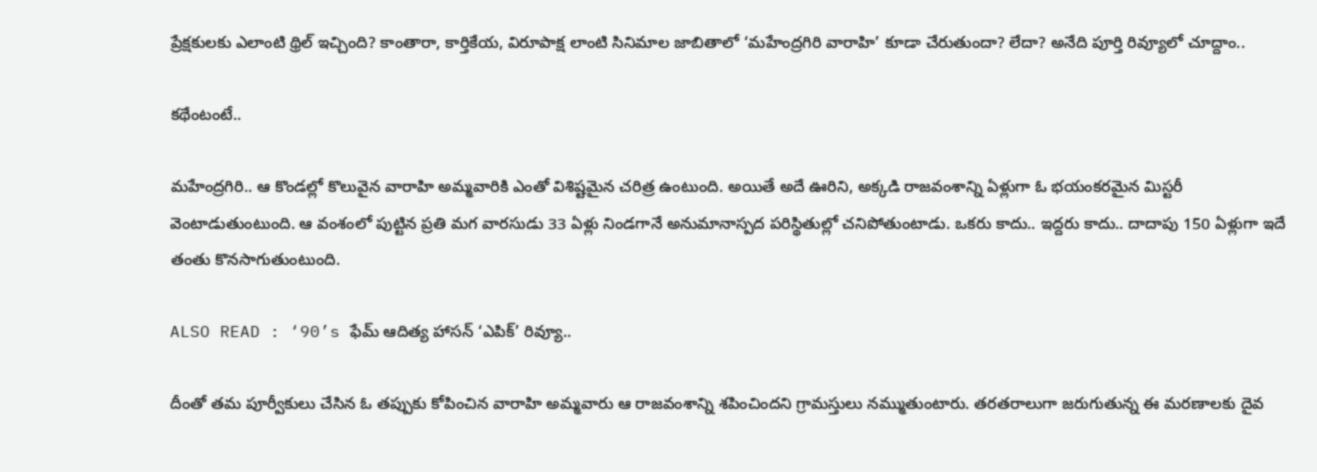ప్రేక్షకులకు ఎలాంటి థ్రిల్ ఇచ్చింది? కాంతారా, కార్తికేయ, విరూపాక్ష లాంటి సినిమాల జాబితాలో ‘మహేంద్రగిరి వారాహి’ కూడా చేరుతుందా? లేదా? అనేది పూర్తి రివ్యూలో చూద్దాం..

కథేంటంటే..

మహేంద్రగిరి.. ఆ కొండల్లో కొలువైన వారాహి అమ్మవారికి ఎంతో విశిష్టమైన చరిత్ర ఉంటుంది. అయితే అదే ఊరిని, అక్కడి రాజవంశాన్ని ఏళ్లుగా ఓ భయంకరమైన మిస్టరీ వెంటాడుతుంటుంది. ఆ వంశంలో పుట్టిన ప్రతి మగ వారసుడు 33 ఏళ్లు నిండగానే అనుమానాస్పద పరిస్థితుల్లో చనిపోతుంటాడు. ఒకరు కాదు.. ఇద్దరు కాదు.. దాదాపు 150 ఏళ్లుగా ఇదే తంతు కొనసాగుతుంటుంది.

ALSO READ : ‘90’s ఫేమ్ ఆదిత్య హాసన్ ‘ఎపిక్’ రివ్యూ..

దీంతో తమ పూర్వీకులు చేసిన ఓ తప్పుకు కోపించిన వారాహి అమ్మవారు ఆ రాజవంశాన్ని శపించిందని గ్రామస్తులు నమ్ముతుంటారు. తరతరాలుగా జరుగుతున్న ఈ మరణాలకు దైవ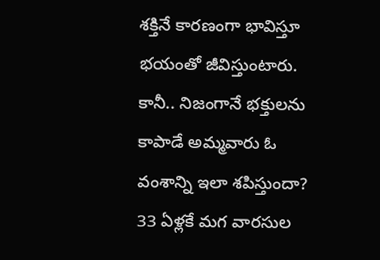శక్తినే కారణంగా భావిస్తూ భయంతో జీవిస్తుంటారు. కానీ.. నిజంగానే భక్తులను కాపాడే అమ్మవారు ఓ వంశాన్ని ఇలా శపిస్తుందా? 33 ఏళ్లకే మగ వారసుల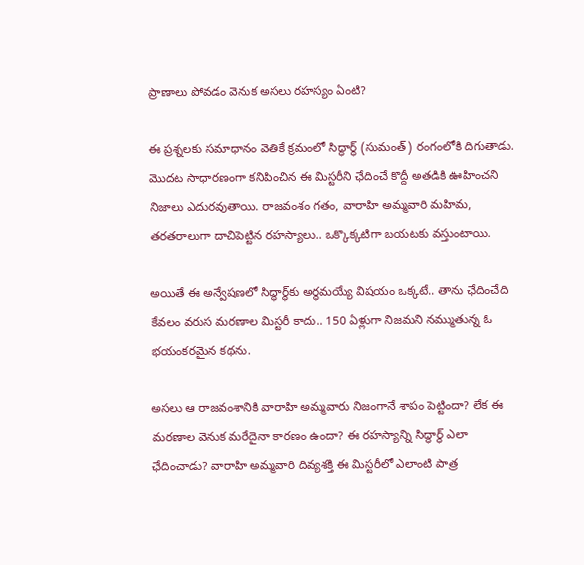ప్రాణాలు పోవడం వెనుక అసలు రహస్యం ఏంటి?

ఈ ప్రశ్నలకు సమాధానం వెతికే క్రమంలో సిద్ధార్థ్ (సుమంత్) రంగంలోకి దిగుతాడు. మొదట సాధారణంగా కనిపించిన ఈ మిస్టరీని ఛేదించే కొద్దీ అతడికి ఊహించని నిజాలు ఎదురవుతాయి. రాజవంశం గతం, వారాహి అమ్మవారి మహిమ, తరతరాలుగా దాచిపెట్టిన రహస్యాలు.. ఒక్కొక్కటిగా బయటకు వస్తుంటాయి.

అయితే ఈ అన్వేషణలో సిద్ధార్థ్‌కు అర్థమయ్యే విషయం ఒక్కటే.. తాను ఛేదించేది కేవలం వరుస మరణాల మిస్టరీ కాదు.. 150 ఏళ్లుగా నిజమని నమ్ముతున్న ఓ భయంకరమైన కథను.

అసలు ఆ రాజవంశానికి వారాహి అమ్మవారు నిజంగానే శాపం పెట్టిందా? లేక ఈ మరణాల వెనుక మరేదైనా కారణం ఉందా? ఈ రహస్యాన్ని సిద్ధార్థ్ ఎలా ఛేదించాడు? వారాహి అమ్మవారి దివ్యశక్తి ఈ మిస్టరీలో ఎలాంటి పాత్ర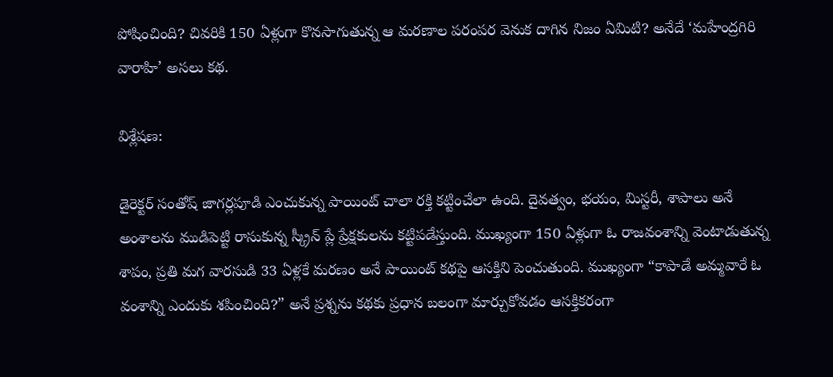పోషించింది? చివరికి 150 ఏళ్లుగా కొనసాగుతున్న ఆ మరణాల పరంపర వెనుక దాగిన నిజం ఏమిటి? అనేదే ‘మహేంద్రగిరి వారాహి’ అసలు కథ.

విశ్లేషణ:

డైరెక్టర్ సంతోష్ జాగర్లపూడి ఎంచుకున్న పాయింట్ చాలా రక్తి కట్టించేలా ఉంది. దైవత్వం, భయం, మిస్టరీ, శాపాలు అనే అంశాలను ముడిపెట్టి రాసుకున్న స్క్రీన్ ప్లే ప్రేక్షకులను కట్టిపడేస్తుంది. ముఖ్యంగా 150 ఏళ్లుగా ఓ రాజవంశాన్ని వెంటాడుతున్న శాపం, ప్రతి మగ వారసుడి 33 ఏళ్లకే మరణం అనే పాయింట్ కథపై ఆసక్తిని పెంచుతుంది. ముఖ్యంగా “కాపాడే అమ్మవారే ఓ వంశాన్ని ఎందుకు శపించింది?” అనే ప్రశ్నను కథకు ప్రధాన బలంగా మార్చుకోవడం ఆసక్తికరంగా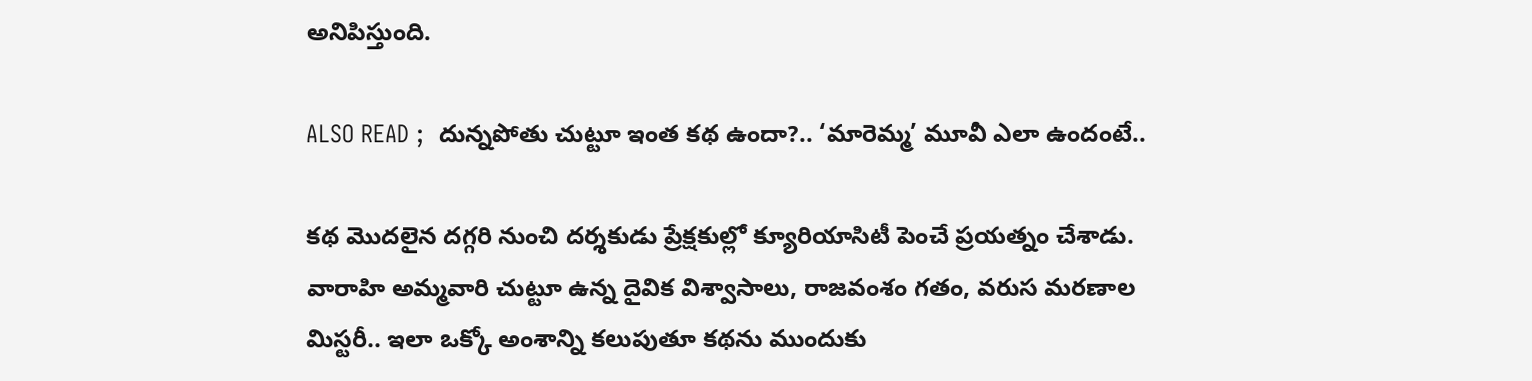అనిపిస్తుంది.

ALSO READ ;  దున్నపోతు చుట్టూ ఇంత కథ ఉందా?.. ‘మారెమ్మ’ మూవీ ఎలా ఉందంటే..

కథ మొదలైన దగ్గరి నుంచి దర్శకుడు ప్రేక్షకుల్లో క్యూరియాసిటీ పెంచే ప్రయత్నం చేశాడు. వారాహి అమ్మవారి చుట్టూ ఉన్న దైవిక విశ్వాసాలు, రాజవంశం గతం, వరుస మరణాల మిస్టరీ.. ఇలా ఒక్కో అంశాన్ని కలుపుతూ కథను ముందుకు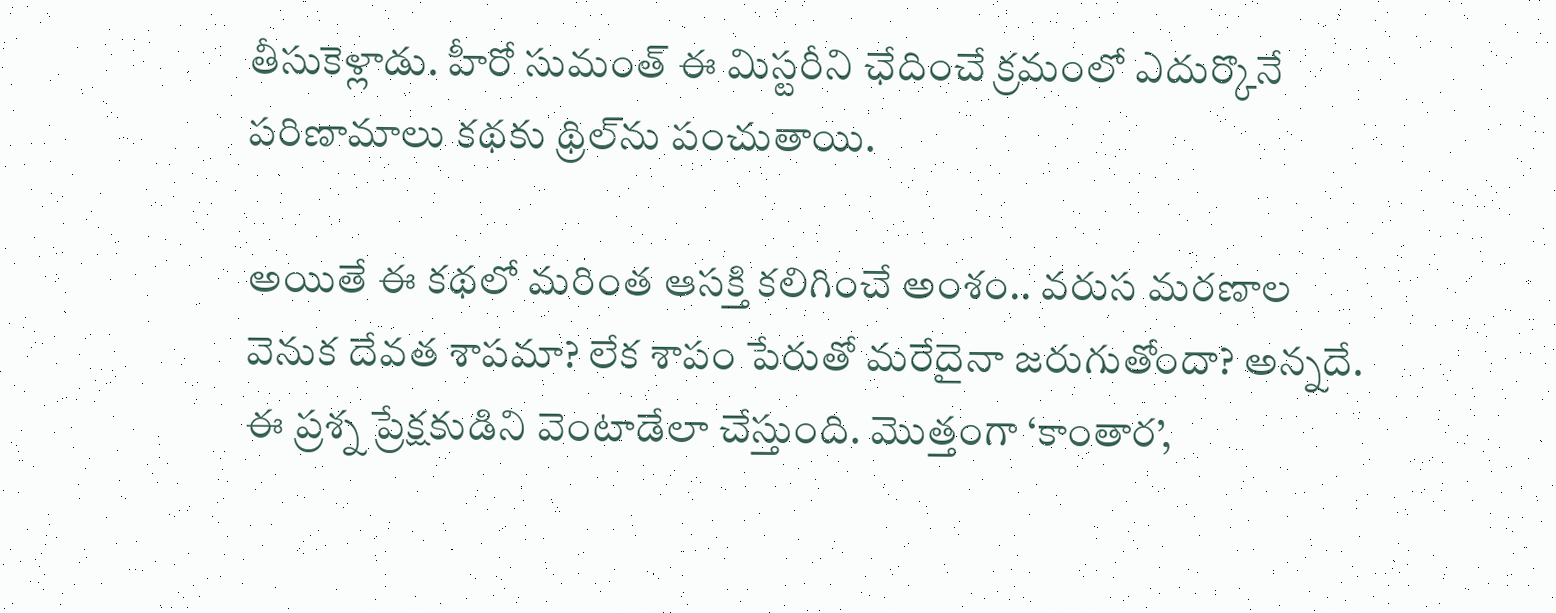తీసుకెళ్లాడు. హీరో సుమంత్ ఈ మిస్టరీని ఛేదించే క్రమంలో ఎదుర్కొనే పరిణామాలు కథకు థ్రిల్‌ను పంచుతాయి.

అయితే ఈ కథలో మరింత ఆసక్తి కలిగించే అంశం.. వరుస మరణాల వెనుక దేవత శాపమా? లేక శాపం పేరుతో మరేదైనా జరుగుతోందా? అన్నదే. ఈ ప్రశ్న ప్రేక్షకుడిని వెంటాడేలా చేస్తుంది. మొత్తంగా ‘కాంతార’,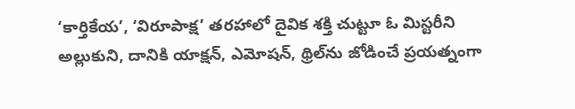‘కార్తికేయ’, ‘విరూపాక్ష’ తరహాలో దైవిక శక్తి చుట్టూ ఓ మిస్టరీని అల్లుకుని, దానికి యాక్షన్, ఎమోషన్, థ్రిల్‌ను జోడించే ప్రయత్నంగా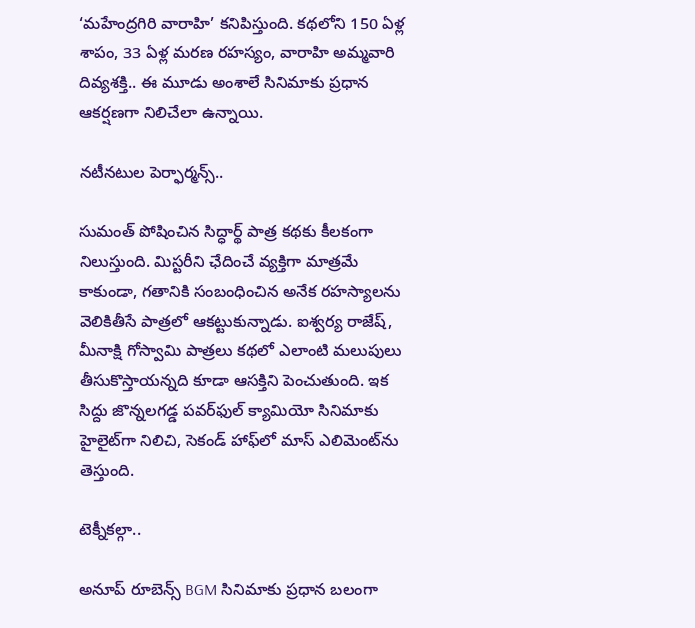‘మహేంద్రగిరి వారాహి’ కనిపిస్తుంది. కథలోని 150 ఏళ్ల శాపం, 33 ఏళ్ల మరణ రహస్యం, వారాహి అమ్మవారి దివ్యశక్తి.. ఈ మూడు అంశాలే సినిమాకు ప్రధాన ఆకర్షణగా నిలిచేలా ఉన్నాయి.

నటీనటుల పెర్ఫార్మన్స్..

సుమంత్ పోషించిన సిద్ధార్థ్ పాత్ర కథకు కీలకంగా నిలుస్తుంది. మిస్టరీని ఛేదించే వ్యక్తిగా మాత్రమే కాకుండా, గతానికి సంబంధించిన అనేక రహస్యాలను వెలికితీసే పాత్రలో ఆకట్టుకున్నాడు. ఐశ్వర్య రాజేష్, మీనాక్షి గోస్వామి పాత్రలు కథలో ఎలాంటి మలుపులు తీసుకొస్తాయన్నది కూడా ఆసక్తిని పెంచుతుంది. ఇక సిద్దు జొన్నలగడ్డ పవర్‌ఫుల్ క్యామియో సినిమాకు హైలైట్‌గా నిలిచి, సెకండ్ హాఫ్‌లో మాస్ ఎలిమెంట్‌ను తెస్తుంది.

టెక్నీకల్గా..

అనూప్ రూబెన్స్ BGM సినిమాకు ప్రధాన బలంగా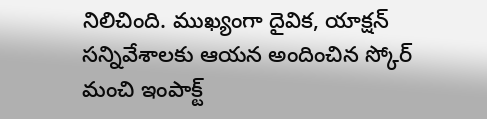నిలిచింది. ముఖ్యంగా దైవిక, యాక్షన్ సన్నివేశాలకు ఆయన అందించిన స్కోర్ మంచి ఇంపాక్ట్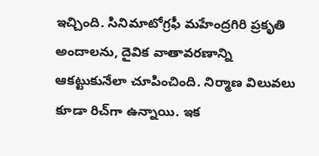ఇచ్చింది. సినిమాటోగ్రఫీ మహేంద్రగిరి ప్రకృతి అందాలను, దైవిక వాతావరణాన్ని ఆకట్టుకునేలా చూపించింది. నిర్మాణ విలువలు కూడా రిచ్‌గా ఉన్నాయి. ఇక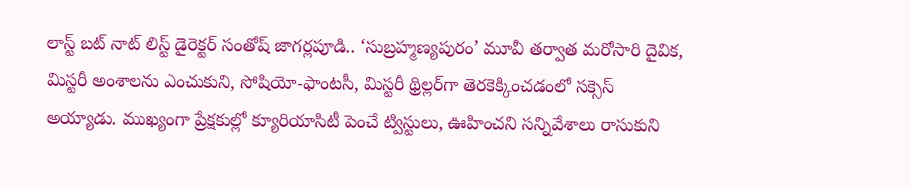లాస్ట్ బట్ నాట్ లిస్ట్ డైరెక్టర్ సంతోష్ జాగర్లపూడి.. ‘సుబ్రహ్మణ్యపురం’ మూవీ తర్వాత మరోసారి దైవిక, మిస్టరీ అంశాలను ఎంచుకుని, సోషియో-ఫాంటసీ, మిస్టరీ థ్రిల్లర్‌గా తెరకెక్కించడంలో సక్సెస్ అయ్యాడు. ముఖ్యంగా ప్రేక్షకుల్లో క్యూరియాసిటీ పెంచే ట్విస్టులు, ఊహించని సన్నివేశాలు రాసుకుని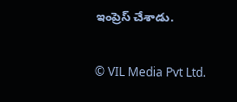ఇంప్రెస్ చేశాడు.

© VIL Media Pvt Ltd.